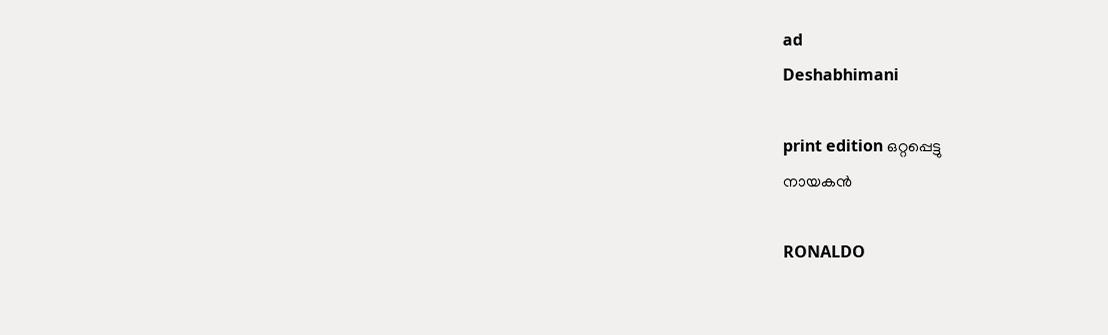ad
Deshabhimani

print edition ഒറ്റപ്പെട്ടു
നായകൻ

RONALDO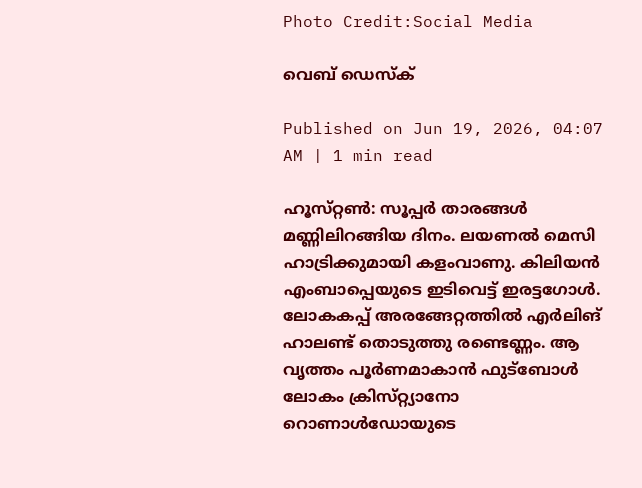Photo Credit:Social Media

വെബ് ഡെസ്ക്

Published on Jun 19, 2026, 04:07 AM | 1 min read

ഹൂസ്‌റ്റൺ: സൂപ്പർ താരങ്ങൾ മണ്ണിലിറങ്ങിയ ദിനം. ലയണൽ മെസി ഹാട്രിക്കുമായി കളംവാണു. കിലിയൻ എംബാപ്പെയുടെ ഇടിവെട്ട്‌ ഇരട്ടഗോൾ. ലോകകപ്പ്‌ അരങ്ങേറ്റത്തിൽ എർലിങ്‌ ഹാലണ്ട്‌ തൊടുത്തു രണ്ടെണ്ണം. ആ വൃത്തം പൂർണമാകാൻ ഫുട്‌ബോൾ ലോകം ക്രിസ്‌റ്റ്യാനോ റൊണാൾഡോയുടെ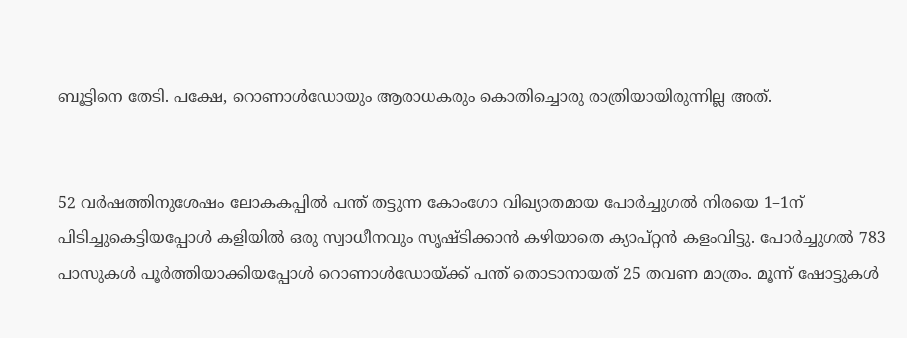ബൂട്ടിനെ തേടി. പക്ഷേ, റൊണാൾഡോയും ആരാധകരും കൊതിച്ചൊരു രാത്രിയായിരുന്നില്ല അത്‌.


52 വർഷത്തിനുശേഷം ലോകകപ്പിൽ പന്ത്‌ തട്ടുന്ന കോംഗോ വിഖ്യാതമായ പോർച്ചുഗൽ നിരയെ 1–1ന് പിടിച്ചുകെട്ടിയപ്പോൾ കളിയിൽ ഒരു സ്വാധീനവും സൃഷ്‌ടിക്കാൻ കഴിയാതെ ക്യാപ്‌റ്റൻ കളംവിട്ടു. പോർച്ചുഗൽ 783 പാസുകൾ പൂർത്തിയാക്കിയപ്പോൾ റൊണാൾഡോയ്‌ക്ക്‌ പന്ത്‌ തൊടാനായത്‌ 25 തവണ മാത്രം. മൂന്ന്‌ ഷോട്ടുകൾ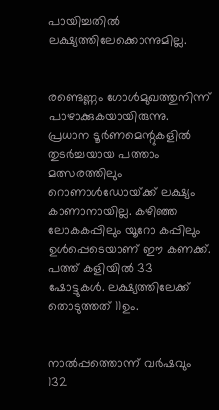പായിച്ചതിൽ ലക്ഷ്യത്തിലേക്കൊന്നുമില്ല.


രണ്ടെണ്ണം ഗോൾമുഖത്തുനിന്ന്‌ പാഴാക്കുകയായിരുന്നു. പ്രധാന ടൂർണമെന്റുകളിൽ തുടർച്ചയായ പത്താം മത്സരത്തിലും റൊണാൾഡോയ്‌ക്ക്‌ ലക്ഷ്യം കാണാനായില്ല. കഴിഞ്ഞ ലോകകപ്പിലും യൂറോ കപ്പിലും ഉൾപ്പെടെയാണ്‌ ഇ‍ൗ കണക്ക്‌. പത്ത്‌ കളിയിൽ 33 ഷോട്ടുകൾ. ലക്ഷ്യത്തിലേക്ക്‌ തൊടുത്തത്‌ 11ഉം.


നാൽപ്പത്തൊന്ന്‌ വർഷവും 132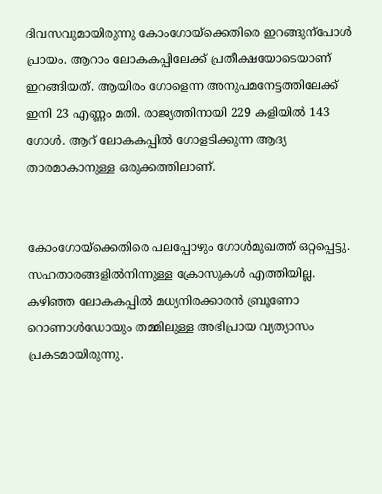ദിവസവുമായിരുന്നു കോംഗോയ്‌ക്കെതിരെ ഇറങ്ങുന്പോൾ പ്രായം. ആറാം ലോകകപ്പിലേക്ക്‌ പ്രതീക്ഷയോടെയാണ്‌ ഇറങ്ങിയത്‌. ആയിരം ഗോളെന്ന അനുപമനേട്ടത്തിലേക്ക്‌ ഇനി 23 എണ്ണം മതി. രാജ്യത്തിനായി 229 കളിയിൽ 143 ഗോൾ. ആറ്‌ ലോകകപ്പിൽ ഗോളടിക്കുന്ന ആദ്യ താരമാകാനുള്ള ഒരുക്കത്തിലാണ്‌.


കോംഗോയ്‌ക്കെതിരെ പലപ്പോഴും ഗോൾമുഖത്ത്‌ ഒറ്റപ്പെട്ടു. സഹതാരങ്ങളിൽനിന്നുള്ള ക്രോസുകൾ എത്തിയില്ല. കഴിഞ്ഞ ലോകകപ്പിൽ മധ്യനിരക്കാരൻ ബ്ര‍‍ൂണോ റൊണാൾഡോയും തമ്മിലുള്ള അഭിപ്രായ വ്യത്യാസം പ്രകടമായിരുന്നു.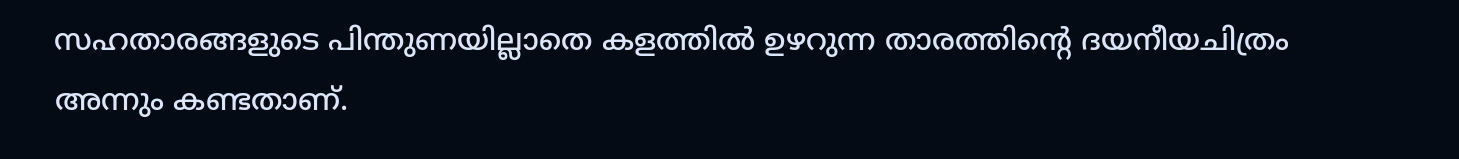സഹതാരങ്ങളുടെ പിന്തുണയില്ലാതെ കളത്തിൽ ഉഴറുന്ന താരത്തിന്റെ ദയനീയചിത്രം അന്നും കണ്ടതാണ്‌.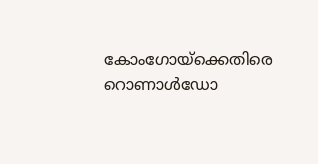കോംഗോയ്‌ക്കെതിരെ റൊണാൾഡോ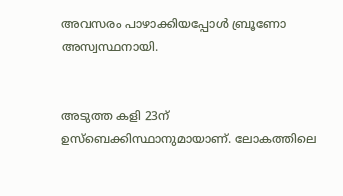അവസരം പാഴാക്കിയപ്പോൾ ബ്ര‍‍‍ൂണോ അസ്വസ്ഥനായി.


അടുത്ത കളി 23ന്‌ ഉസ്‌ബെക്കിസ്ഥാനുമായാണ്‌. ലോകത്തിലെ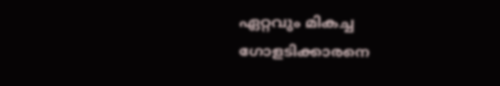ഏറ്റവും മികച്ച ഗോളടിക്കാരനെ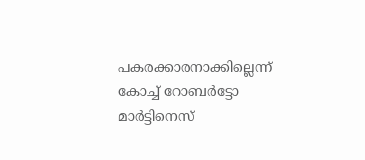പകരക്കാരനാക്കില്ലെന്ന്‌ കോച്ച്‌ റോബർട്ടോ മാർട്ടിനെസ്‌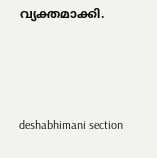വ്യക്തമാക്കി.



deshabhimani section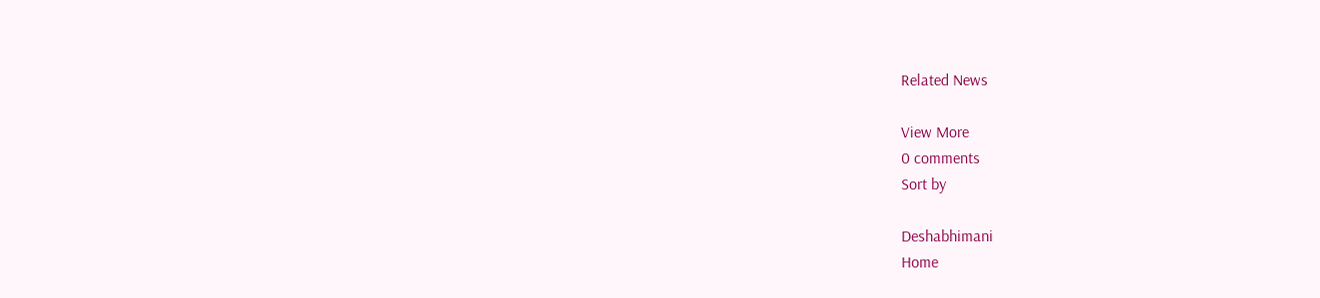Related News

View More
0 comments
Sort by

Deshabhimani
Home